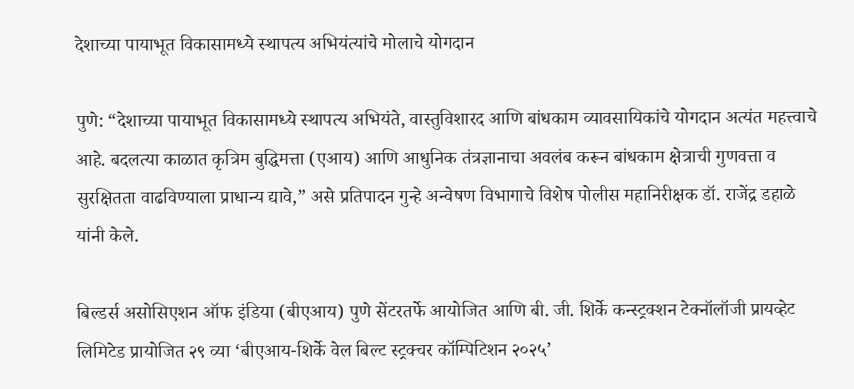देशाच्या पायाभूत विकासामध्ये स्थापत्य अभियंत्यांचे मोलाचे योगदान

पुणे: “देशाच्या पायाभूत विकासामध्ये स्थापत्य अभियंते, वास्तुविशारद आणि बांधकाम व्यावसायिकांचे योगदान अत्यंत महत्त्वाचे आहे. बदलत्या काळात कृत्रिम बुद्धिमत्ता (एआय) आणि आधुनिक तंत्रज्ञानाचा अवलंब करून बांधकाम क्षेत्राची गुणवत्ता व सुरक्षितता वाढविण्याला प्राधान्य द्यावे,” असे प्रतिपादन गुन्हे अन्वेषण विभागाचे विशेष पोलीस महानिरीक्षक डॉ. राजेंद्र डहाळे यांनी केले.

बिल्डर्स असोसिएशन ऑफ इंडिया (बीएआय) पुणे सेंटरतर्फे आयोजित आणि बी. जी. शिर्के कन्स्ट्रक्शन टेक्नॉलॉजी प्रायव्हेट लिमिटेड प्रायोजित २९ व्या ‘बीएआय-शिर्के वेल बिल्ट स्ट्रक्चर कॉम्पिटिशन २०२५’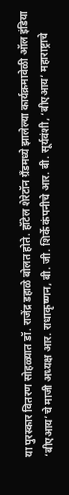या पुरस्कार वितरण सोहळ्यात डॉ. राजेंद्र डहाळे बोलत होते. हॉटेल शेरेटॉन ग्रँडमध्ये झालेल्या कार्यक्रमावेळी ऑल इंडिया ‘बीएआय’चे माजी अध्यक्ष आर. राधाकृष्णन, बी. जी. शिर्के कंपनीचे आर. बी. सूर्यवंशी, ‘बीएआय’ महाराष्ट्राचे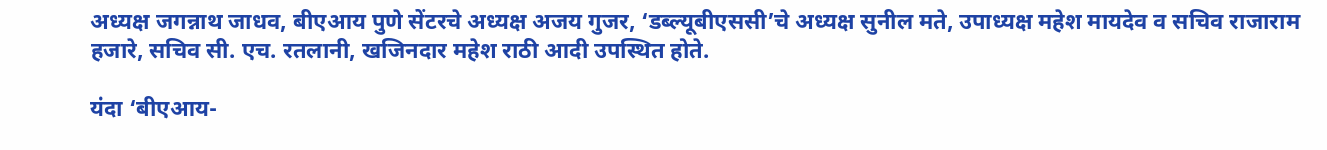अध्यक्ष जगन्नाथ जाधव, बीएआय पुणे सेंटरचे अध्यक्ष अजय गुजर, ‘डब्ल्यूबीएससी’चे अध्यक्ष सुनील मते, उपाध्यक्ष महेश मायदेव व सचिव राजाराम हजारे, सचिव सी. एच. रतलानी, खजिनदार महेश राठी आदी उपस्थित होते.

यंदा ‘बीएआय-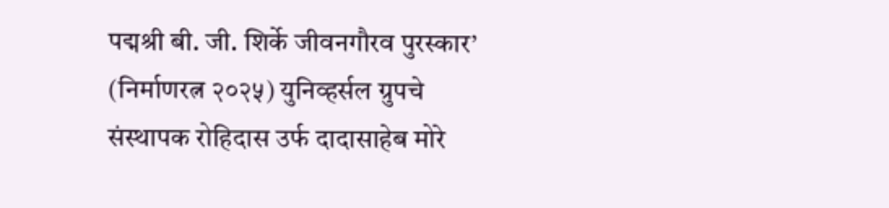पद्मश्री बी. जी. शिर्के जीवनगौरव पुरस्कार’ (निर्माणरत्न २०२५) युनिव्हर्सल ग्रुपचे संस्थापक रोहिदास उर्फ दादासाहेब मोरे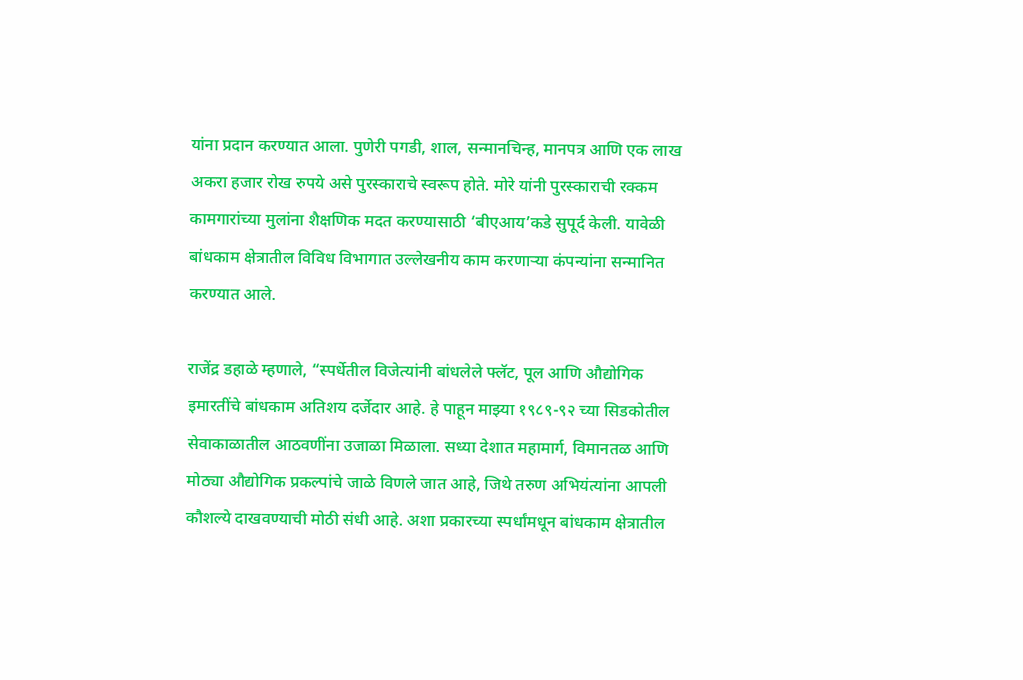यांना प्रदान करण्यात आला. पुणेरी पगडी, शाल, सन्मानचिन्ह, मानपत्र आणि एक लाख अकरा हजार रोख रुपये असे पुरस्काराचे स्वरूप होते. मोरे यांनी पुरस्काराची रक्कम कामगारांच्या मुलांना शैक्षणिक मदत करण्यासाठी ‘बीएआय’कडे सुपूर्द केली. यावेळी बांधकाम क्षेत्रातील विविध विभागात उल्लेखनीय काम करणाऱ्या कंपन्यांना सन्मानित करण्यात आले.

राजेंद्र डहाळे म्हणाले, “स्पर्धेतील विजेत्यांनी बांधलेले फ्लॅट, पूल आणि औद्योगिक इमारतींचे बांधकाम अतिशय दर्जेदार आहे. हे पाहून माझ्या १९८९-९२ च्या सिडकोतील सेवाकाळातील आठवणींना उजाळा मिळाला. सध्या देशात महामार्ग, विमानतळ आणि मोठ्या औद्योगिक प्रकल्पांचे जाळे विणले जात आहे, जिथे तरुण अभियंत्यांना आपली कौशल्ये दाखवण्याची मोठी संधी आहे. अशा प्रकारच्या स्पर्धांमधून बांधकाम क्षेत्रातील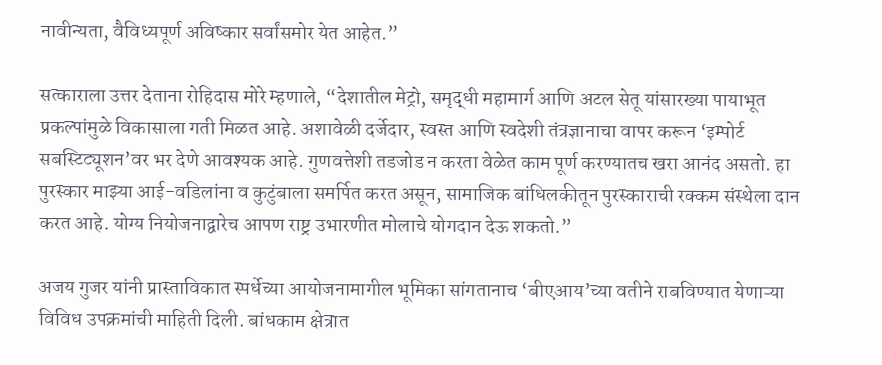नावीन्यता, वैविध्यपूर्ण अविष्कार सर्वांसमोर येत आहेत.”

सत्काराला उत्तर देताना रोहिदास मोरे म्हणाले, “देशातील मेट्रो, समृद्धी महामार्ग आणि अटल सेतू यांसारख्या पायाभूत प्रकल्पांमुळे विकासाला गती मिळत आहे. अशावेळी दर्जेदार, स्वस्त आणि स्वदेशी तंत्रज्ञानाचा वापर करून ‘इम्पोर्ट सबस्टिट्यूशन’वर भर देणे आवश्यक आहे. गुणवत्तेशी तडजोड न करता वेळेत काम पूर्ण करण्यातच खरा आनंद असतो. हा पुरस्कार माझ्या आई-वडिलांना व कुटुंबाला समर्पित करत असून, सामाजिक बांधिलकीतून पुरस्काराची रक्कम संस्थेला दान करत आहे. योग्य नियोजनाद्वारेच आपण राष्ट्र उभारणीत मोलाचे योगदान देऊ शकतो.”

अजय गुजर यांनी प्रास्ताविकात स्पर्धेच्या आयोजनामागील भूमिका सांगतानाच ‘बीएआय’च्या वतीने राबविण्यात येणाऱ्या विविध उपक्रमांची माहिती दिली. बांधकाम क्षेत्रात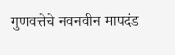गुणवत्तेचे नवनवीन मापदंड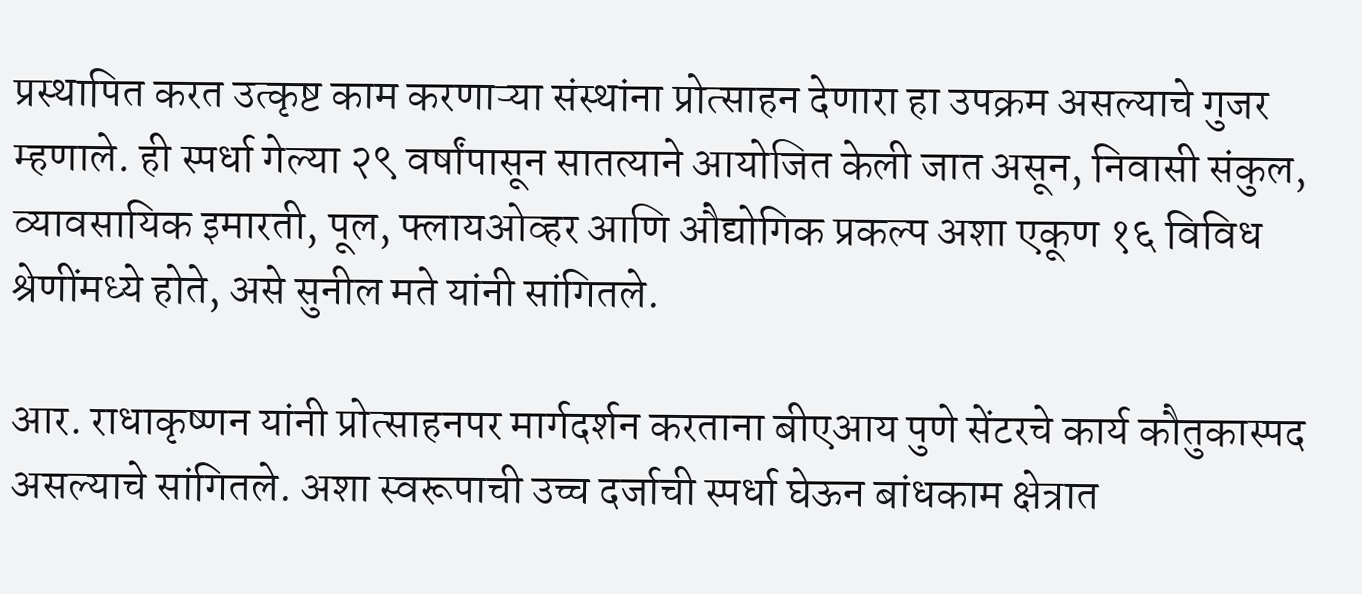प्रस्थापित करत उत्कृष्ट काम करणाऱ्या संस्थांना प्रोत्साहन देणारा हा उपक्रम असल्याचे गुजर म्हणाले. ही स्पर्धा गेल्या २९ वर्षांपासून सातत्याने आयोजित केली जात असून, निवासी संकुल, व्यावसायिक इमारती, पूल, फ्लायओव्हर आणि औद्योगिक प्रकल्प अशा एकूण १६ विविध श्रेणींमध्ये होते, असे सुनील मते यांनी सांगितले.

आर. राधाकृष्णन यांनी प्रोत्साहनपर मार्गदर्शन करताना बीएआय पुणे सेंटरचे कार्य कौतुकास्पद असल्याचे सांगितले. अशा स्वरूपाची उच्च दर्जाची स्पर्धा घेऊन बांधकाम क्षेत्रात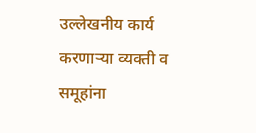उल्लेखनीय कार्य करणाऱ्या व्यक्ती व समूहांना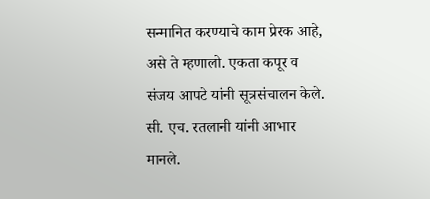सन्मानित करण्याचे काम प्रेरक आहे, असे ते म्हणालो. एकता कपूर व संजय आपटे यांनी सूत्रसंचालन केले. सी. एच. रतलानी यांनी आभार मानले.